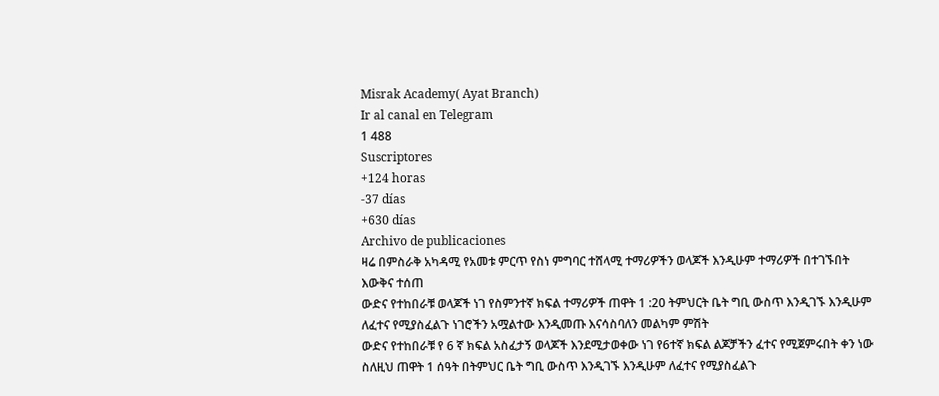Misrak Academy( Ayat Branch)
Ir al canal en Telegram
1 488
Suscriptores
+124 horas
-37 días
+630 días
Archivo de publicaciones
ዛሬ በምስራቅ አካዳሚ የአመቱ ምርጥ የስነ ምግባር ተሸላሚ ተማሪዎችን ወላጆች እንዲሁም ተማሪዎች በተገኙበት እውቅና ተሰጠ
ውድና የተከበራቹ ወላጆች ነገ የስምንተኛ ክፍል ተማሪዎች ጠዋት 1 :20 ትምህርት ቤት ግቢ ውስጥ እንዲገኙ እንዲሁም ለፈተና የሚያስፈልጉ ነገሮችን አሟልተው እንዲመጡ እናሳስባለን መልካም ምሽት
ውድና የተከበራቹ የ 6 ኛ ክፍል አስፈታኝ ወላጆች እንደሚታወቀው ነገ የ6ተኛ ክፍል ልጆቻችን ፈተና የሚጀምሩበት ቀን ነው ስለዚህ ጠዋት 1 ሰዓት በትምህር ቤት ግቢ ውስጥ እንዲገኙ እንዲሁም ለፈተና የሚያስፈልጉ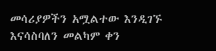መሳሪያዎችን አሟልተው እንዲገኙ እናሳስባለን መልካም ቀን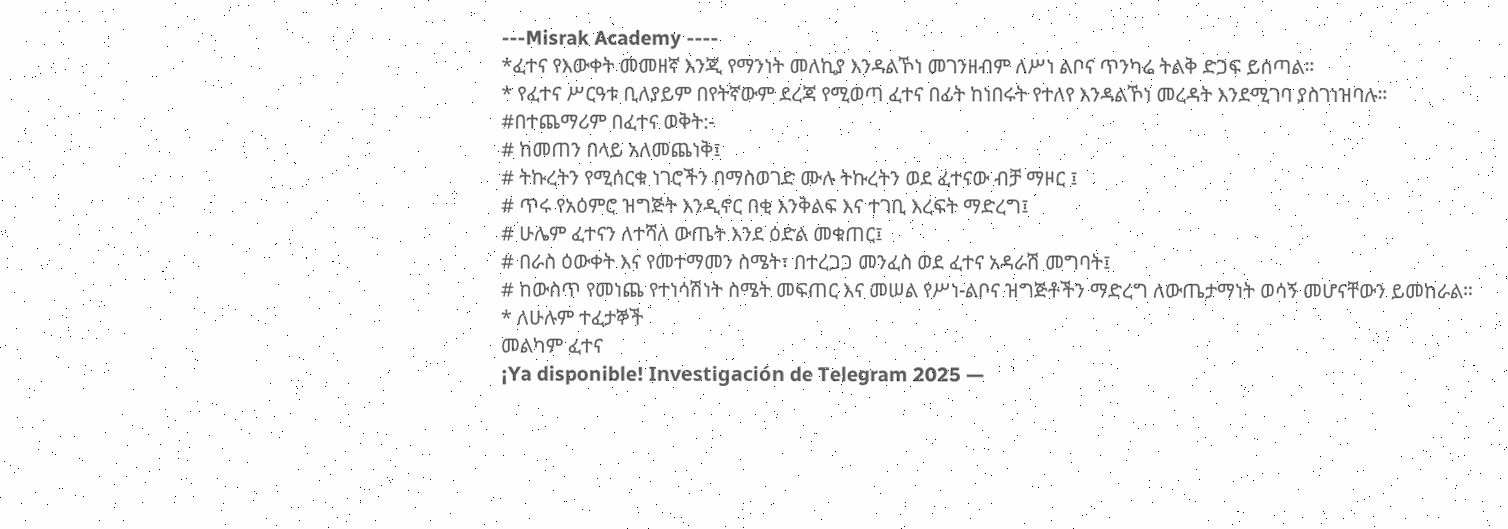---Misrak Academy ----
*ፈተና የእውቀት መመዘኛ እንጂ የማንነት መለኪያ እንዳልኾነ መገንዘብም ለሥነ ልቦና ጥንካሬ ትልቅ ድጋፍ ይሰጣል።
* የፈተና ሥርዓቱ ቢለያይም በየትኛውም ደረጃ የሚወጣ ፈተና በፊት ከነበሩት የተለየ እንዳልኾነ መረዳት እንደሚገባ ያስገነዝባሉ።
#በተጨማሪም በፈተና ወቅት:-
# ከመጠን በላይ አለመጨነቅ፤
# ትኩረትን የሚሰርቁ ነገሮችን በማስወገድ ሙሉ ትኩረትን ወደ ፈተናው ብቻ ማዞር ፤
# ጥሩ የአዕምሮ ዝግጅት እንዲኖር በቂ እንቅልፍ እና ተገቢ እረፍት ማድረግ፤
# ሁሌም ፈተናን ለተሻለ ውጤት እንደ ዕድል መቁጠር፤
# በራስ ዕውቀት እና የመተማመን ስሜት፣ በተረጋጋ መንፈስ ወደ ፈተና አዳራሽ መግባት፤
# ከውስጥ የመነጨ የተነሳሽነት ስሜት መፍጠር እና መሠል የሥነ-ልቦና ዝግጅቶችን ማድረግ ለውጤታማነት ወሳኝ መሆናቸውን ይመከራል።
* ለሁሉም ተፈታኞች
መልካም ፈተና
¡Ya disponible! Investigación de Telegram 2025 —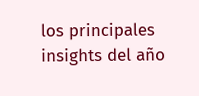los principales insights del año